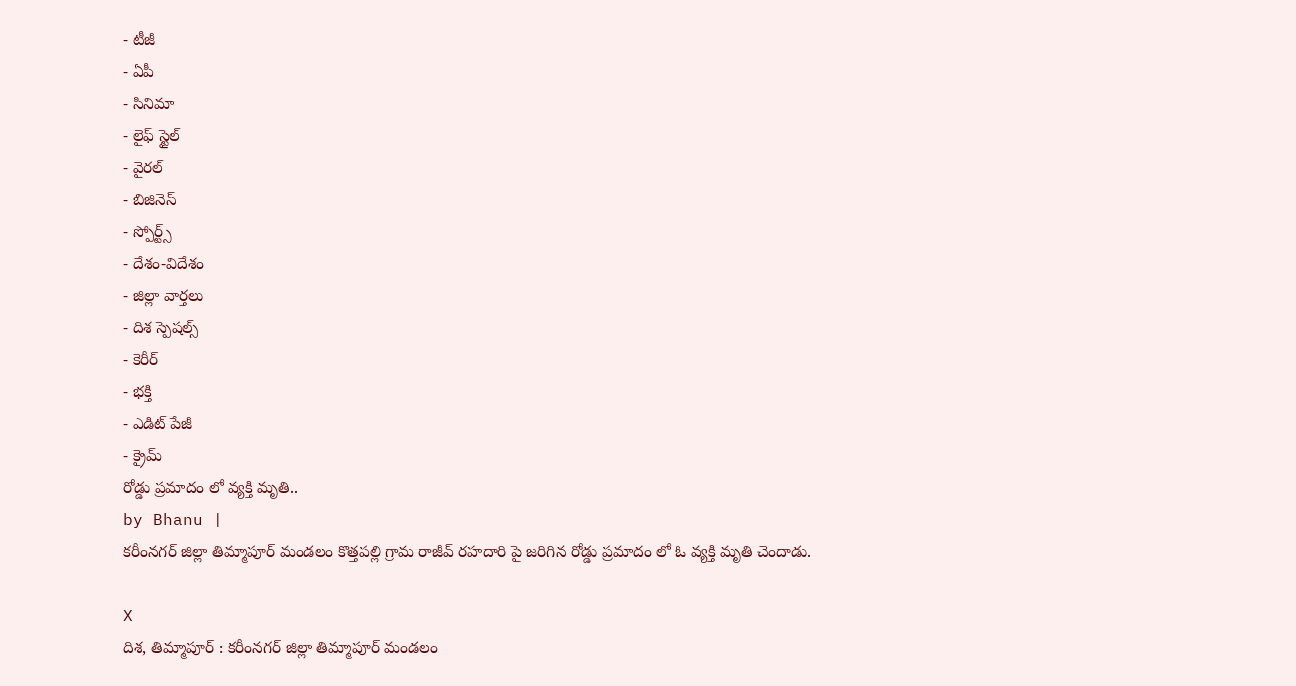- టీజీ
- ఏపీ
- సినిమా
- లైఫ్ స్టైల్
- వైరల్
- బిజినెస్
- స్పోర్ట్స్
- దేశం-విదేశం
- జిల్లా వార్తలు
- దిశ స్పెషల్స్
- కెరీర్
- భక్తి
- ఎడిట్ పేజీ
- క్రైమ్
రోడ్డు ప్రమాదం లో వ్యక్తి మృతి..
by Bhanu |
కరీంనగర్ జిల్లా తిమ్మాపూర్ మండలం కొత్తపల్లి గ్రామ రాజీవ్ రహదారి పై జరిగిన రోడ్డు ప్రమాదం లో ఓ వ్యక్తి మృతి చెందాడు.

X
దిశ, తిమ్మాపూర్ : కరీంనగర్ జిల్లా తిమ్మాపూర్ మండలం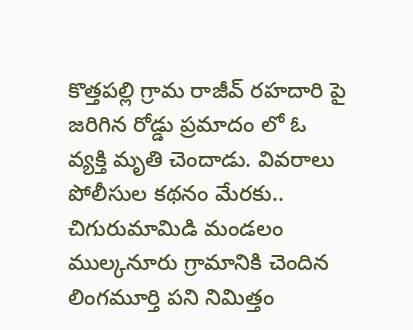కొత్తపల్లి గ్రామ రాజీవ్ రహదారి పై జరిగిన రోడ్డు ప్రమాదం లో ఓ వ్యక్తి మృతి చెందాడు. వివరాలు పోలీసుల కథనం మేరకు.. చిగురుమామిడి మండలం ముల్కనూరు గ్రామానికి చెందిన లింగమూర్తి పని నిమిత్తం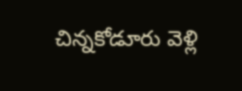చిన్నకోడూరు వెళ్లి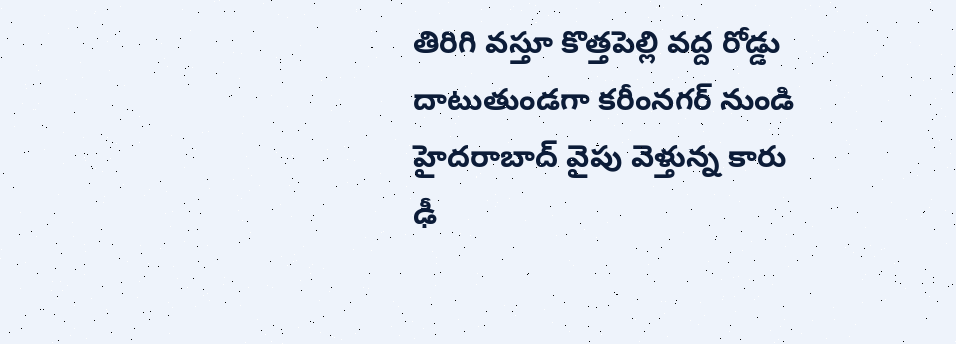తిరిగి వస్తూ కొత్తపెల్లి వద్ద రోడ్డు దాటుతుండగా కరీంనగర్ నుండి హైదరాబాద్ వైపు వెళ్తున్న కారు ఢీ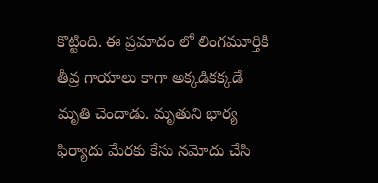కొట్టింది. ఈ ప్రమాదం లో లింగమూర్తికి తీవ్ర గాయాలు కాగా అక్కడికక్కడే మృతి చెందాడు. మృతుని భార్య ఫిర్యాదు మేరకు కేసు నమోదు చేసి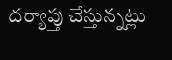దర్యాప్తు చేస్తున్నట్లు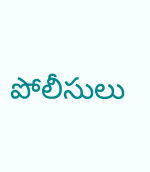పోలీసులు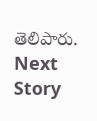తెలిపారు.
Next Story